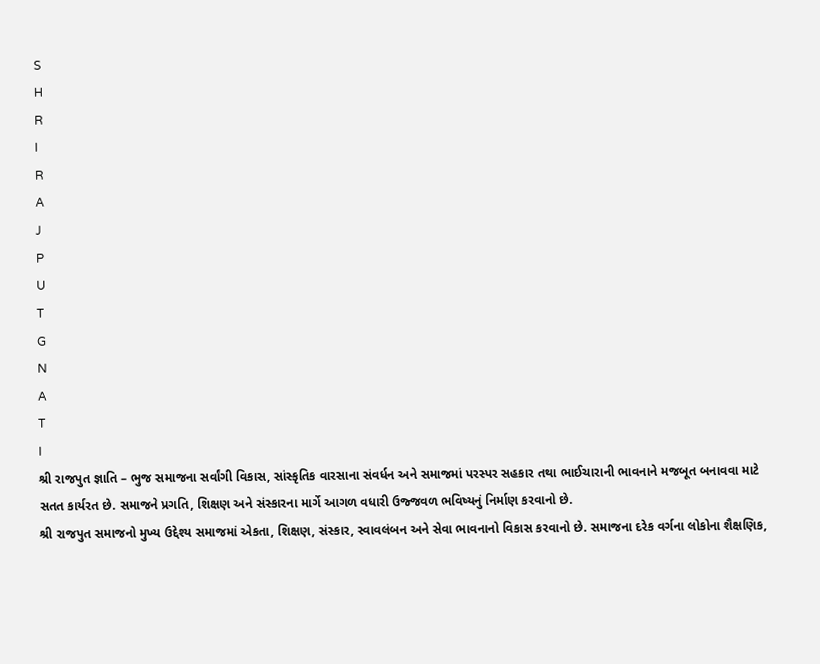S
H
R
I
R
A
J
P
U
T
G
N
A
T
I
શ્રી રાજપુત જ્ઞાતિ – ભુજ સમાજના સર્વાંગી વિકાસ, સાંસ્કૃતિક વારસાના સંવર્ધન અને સમાજમાં પરસ્પર સહકાર તથા ભાઈચારાની ભાવનાને મજબૂત બનાવવા માટે સતત કાર્યરત છે. સમાજને પ્રગતિ, શિક્ષણ અને સંસ્કારના માર્ગે આગળ વધારી ઉજ્જવળ ભવિષ્યનું નિર્માણ કરવાનો છે.
શ્રી રાજપુત સમાજનો મુખ્ય ઉદ્દેશ્ય સમાજમાં એકતા, શિક્ષણ, સંસ્કાર, સ્વાવલંબન અને સેવા ભાવનાનો વિકાસ કરવાનો છે. સમાજના દરેક વર્ગના લોકોના શૈક્ષણિક,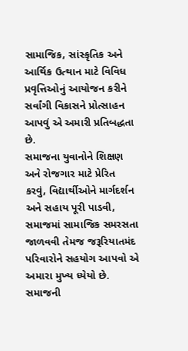સામાજિક, સાંસ્કૃતિક અને આર્થિક ઉત્થાન માટે વિવિધ પ્રવૃત્તિઓનું આયોજન કરીને સર્વાંગી વિકાસને પ્રોત્સાહન આપવું એ અમારી પ્રતિબદ્ધતા છે.
સમાજના યુવાનોને શિક્ષણ અને રોજગાર માટે પ્રેરિત કરવું, વિદ્યાર્થીઓને માર્ગદર્શન અને સહાય પૂરી પાડવી, સમાજમાં સામાજિક સમરસતા જાળવવી તેમજ જરૂરિયાતમંદ પરિવારોને સહયોગ આપવો એ અમારા મુખ્ય ધ્યેયો છે.
સમાજની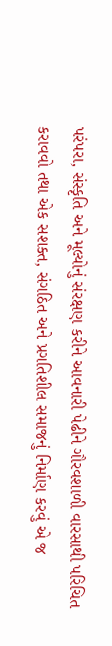પરંપરા, સંસ્કૃતિ અને મૂલ્યોનું સંરક્ષણ કરીને આવનારી પેઢીને ગૌરવશાળી વારસાથી પરિચિત કરાવવો તથા એક સશક્ત, સંગઠિત અને પ્રગતિશીલ સમાજનું નિર્માણ કરવું એ જ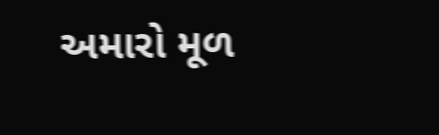અમારો મૂળ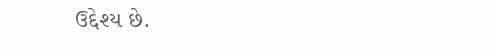ઉદ્દેશ્ય છે.